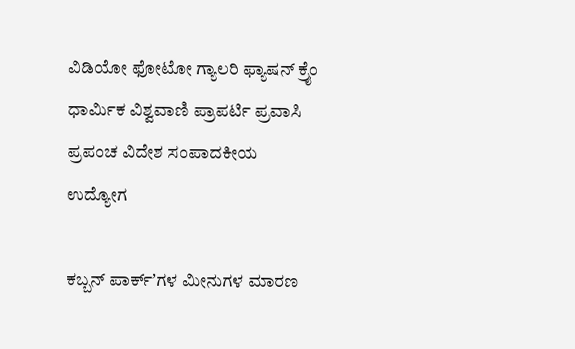ವಿಡಿಯೋ ಫೋಟೋ ಗ್ಯಾಲರಿ ಫ್ಯಾಷನ್ ಕ್ರೈಂ ಧಾರ್ಮಿಕ ವಿಶ್ವವಾಣಿ ಪ್ರಾಪರ್ಟಿ ಪ್ರವಾಸಿ ಪ್ರಪಂಚ ವಿದೇಶ ಸಂಪಾದಕೀಯ ಉದ್ಯೋಗ

ಕಬ್ಬನ್‌ ಪಾರ್ಕ್‌ʼಗಳ ಮೀನುಗಳ ಮಾರಣ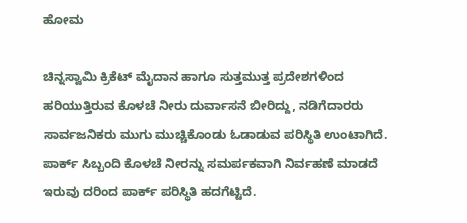ಹೋಮ

ಚಿನ್ನಸ್ವಾಮಿ ಕ್ರಿಕೆಟ್ ಮೈದಾನ ಹಾಗೂ ಸುತ್ತಮುತ್ತ ಪ್ರದೇಶಗಳಿಂದ ಹರಿಯುತ್ತಿರುವ ಕೊಳಚೆ ನೀರು ದುರ್ವಾಸನೆ ಬೀರಿದ್ದು, ನಡಿಗೆದಾರರು ಸಾರ್ವಜನಿಕರು ಮುಗು ಮುಚ್ಚಿಕೊಂಡು ಓಡಾಡುವ ಪರಿಸ್ಥಿತಿ ಉಂಟಾಗಿದೆ. ಪಾರ್ಕ್ ಸಿಬ್ಬಂದಿ ಕೊಳಚೆ ನೀರನ್ನು ಸಮರ್ಪಕವಾಗಿ ನಿರ್ವಹಣೆ ಮಾಡದೆ ಇರುವು ದರಿಂದ ಪಾರ್ಕ್ ಪರಿಸ್ಥಿತಿ ಹದಗೆಟ್ಟಿದೆ.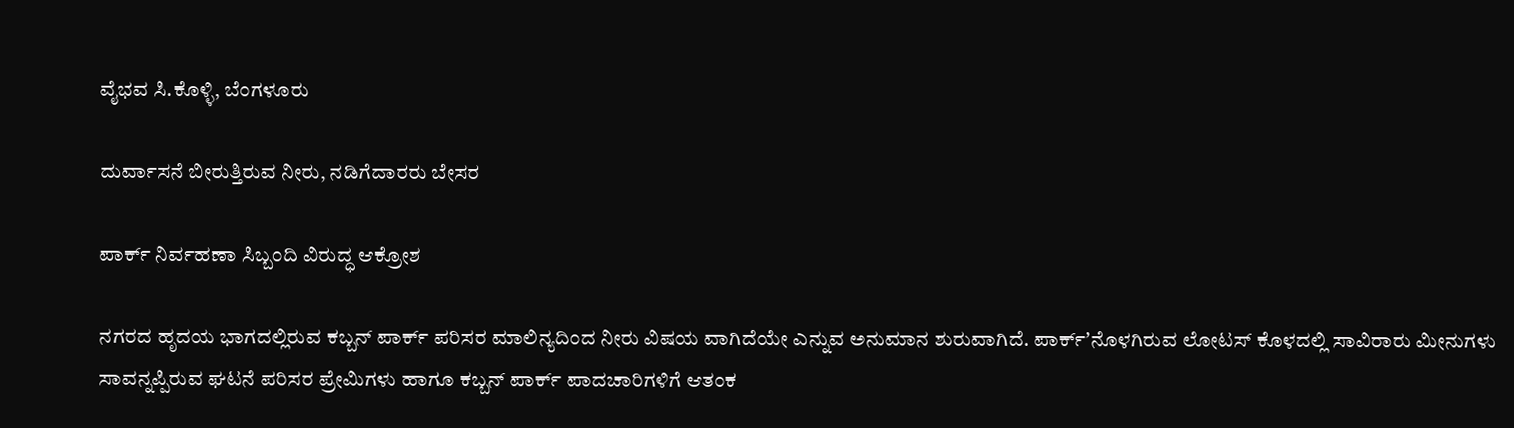ವೈಭವ ಸಿ.ಕೊಳ್ಳಿ, ಬೆಂಗಳೂರು

ದುರ್ವಾಸನೆ ಬೀರುತ್ತಿರುವ ನೀರು, ನಡಿಗೆದಾರರು ಬೇಸರ

ಪಾರ್ಕ್ ನಿರ್ವಹಣಾ ಸಿಬ್ಬಂದಿ ವಿರುದ್ಧ ಆಕ್ರೋಶ

ನಗರದ ಹೃದಯ ಭಾಗದಲ್ಲಿರುವ ಕಬ್ಬನ್ ಪಾರ್ಕ್ ಪರಿಸರ ಮಾಲಿನ್ಯದಿಂದ ನೀರು ವಿಷಯ ವಾಗಿದೆಯೇ ಎನ್ನುವ ಅನುಮಾನ ಶುರುವಾಗಿದೆ. ಪಾರ್ಕ್‌ʼನೊಳಗಿರುವ ಲೋಟಸ್ ಕೊಳದಲ್ಲಿ ಸಾವಿರಾರು ಮೀನುಗಳು ಸಾವನ್ನಪ್ಪಿರುವ ಘಟನೆ ಪರಿಸರ ಪ್ರೇಮಿಗಳು ಹಾಗೂ ಕಬ್ಬನ್ ಪಾರ್ಕ್ ಪಾದಚಾರಿಗಳಿಗೆ ಆತಂಕ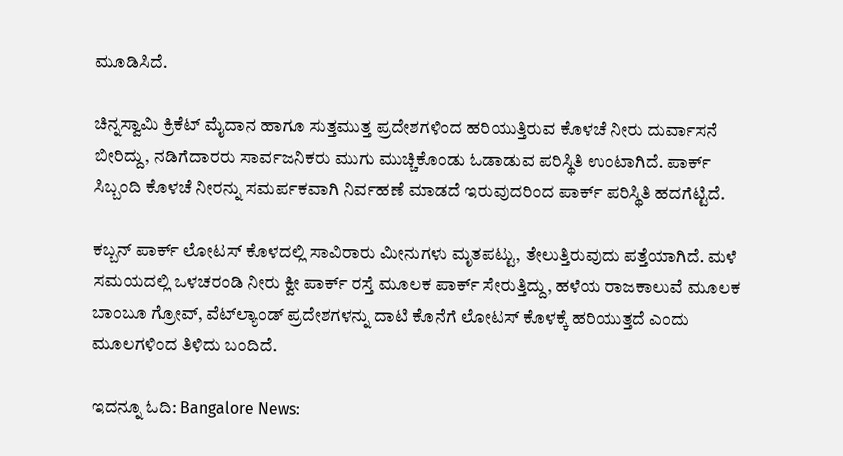ಮೂಡಿಸಿದೆ.

ಚಿನ್ನಸ್ವಾಮಿ ಕ್ರಿಕೆಟ್ ಮೈದಾನ ಹಾಗೂ ಸುತ್ತಮುತ್ತ ಪ್ರದೇಶಗಳಿಂದ ಹರಿಯುತ್ತಿರುವ ಕೊಳಚೆ ನೀರು ದುರ್ವಾಸನೆ ಬೀರಿದ್ದು, ನಡಿಗೆದಾರರು ಸಾರ್ವಜನಿಕರು ಮುಗು ಮುಚ್ಚಿಕೊಂಡು ಓಡಾಡುವ ಪರಿಸ್ಥಿತಿ ಉಂಟಾಗಿದೆ. ಪಾರ್ಕ್ ಸಿಬ್ಬಂದಿ ಕೊಳಚೆ ನೀರನ್ನು ಸಮರ್ಪಕವಾಗಿ ನಿರ್ವಹಣೆ ಮಾಡದೆ ಇರುವುದರಿಂದ ಪಾರ್ಕ್ ಪರಿಸ್ಥಿತಿ ಹದಗೆಟ್ಟಿದೆ.

ಕಬ್ಬನ್ ಪಾರ್ಕ್ ಲೋಟಸ್ ಕೊಳದಲ್ಲಿ ಸಾವಿರಾರು ಮೀನುಗಳು ಮೃತಪಟ್ಟು, ತೇಲುತ್ತಿರುವುದು ಪತ್ತೆಯಾಗಿದೆ. ಮಳೆ ಸಮಯದಲ್ಲಿ ಒಳಚರಂಡಿ ನೀರು ಕ್ವೀ ಪಾರ್ಕ್ ರಸ್ತೆ ಮೂಲಕ ಪಾರ್ಕ್ ಸೇರುತ್ತಿದ್ದು, ಹಳೆಯ ರಾಜಕಾಲುವೆ ಮೂಲಕ ಬಾಂಬೂ ಗ್ರೋವ್, ವೆಟ್‌ಲ್ಯಾಂಡ್ ಪ್ರದೇಶಗಳನ್ನು ದಾಟಿ ಕೊನೆಗೆ ಲೋಟಸ್ ಕೊಳಕ್ಕೆ ಹರಿಯುತ್ತದೆ ಎಂದು ಮೂಲಗಳಿಂದ ತಿಳಿದು ಬಂದಿದೆ.

ಇದನ್ನೂ ಓದಿ: Bangalore News: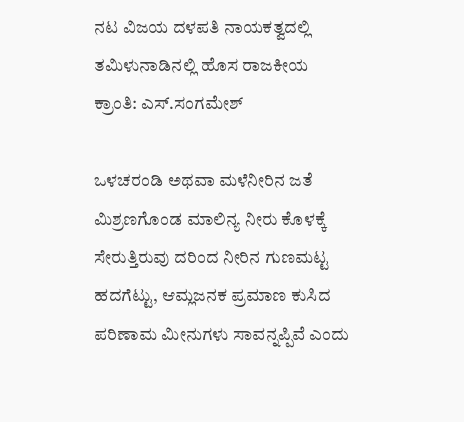ನಟ ವಿಜಯ ದಳಪತಿ ನಾಯಕತ್ವದಲ್ಲಿ ತಮಿಳುನಾಡಿನಲ್ಲಿ ಹೊಸ ರಾಜಕೀಯ ಕ್ರಾಂತಿ: ಎಸ್.ಸಂಗಮೇಶ್

ಒಳಚರಂಡಿ ಅಥವಾ ಮಳೆನೀರಿನ ಜತೆ ಮಿಶ್ರಣಗೊಂಡ ಮಾಲಿನ್ಯ ನೀರು ಕೊಳಕ್ಕೆ ಸೇರುತ್ತಿರುವು ದರಿಂದ ನೀರಿನ ಗುಣಮಟ್ಟ ಹದಗೆಟ್ಟು, ಆಮ್ಲಜನಕ ಪ್ರಮಾಣ ಕುಸಿದ ಪರಿಣಾಮ ಮೀನುಗಳು ಸಾವನ್ನಪ್ಪಿವೆ ಎಂದು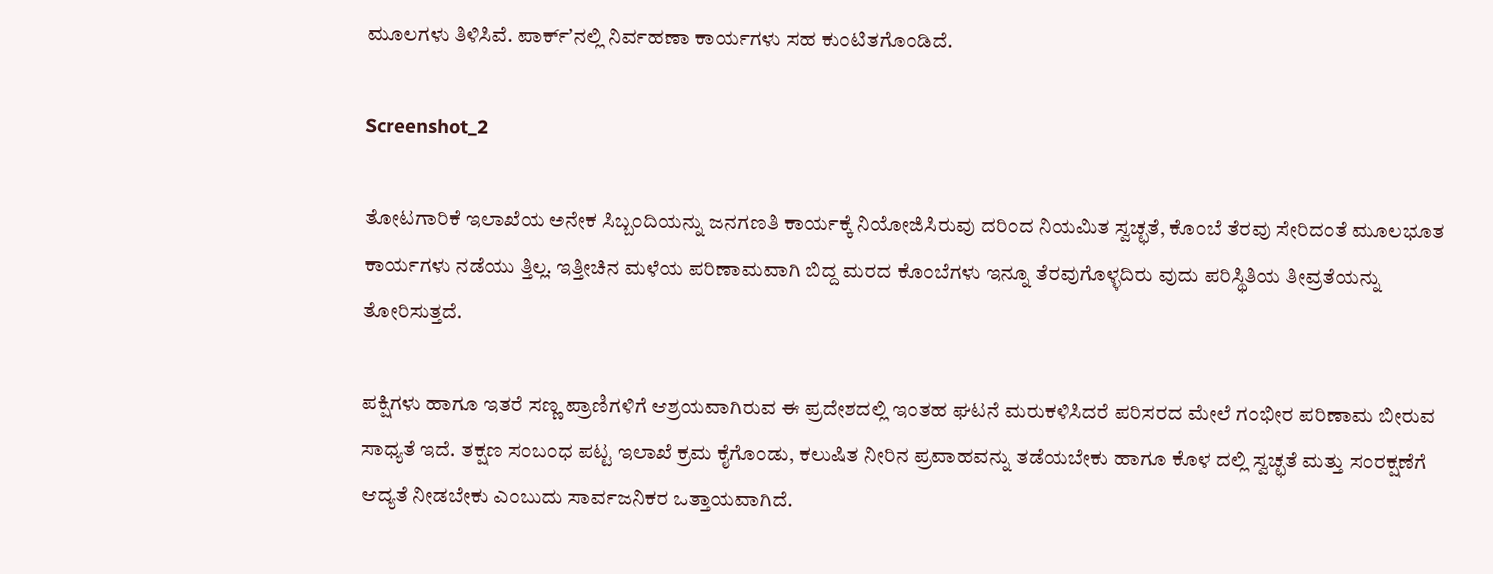ಮೂಲಗಳು ತಿಳಿಸಿವೆ. ಪಾರ್ಕ್‌ʼನಲ್ಲಿ ನಿರ್ವಹಣಾ ಕಾರ್ಯಗಳು ಸಹ ಕುಂಟಿತಗೊಂಡಿದೆ.

Screenshot_2

ತೋಟಗಾರಿಕೆ ಇಲಾಖೆಯ ಅನೇಕ ಸಿಬ್ಬಂದಿಯನ್ನು ಜನಗಣತಿ ಕಾರ್ಯಕ್ಕೆ ನಿಯೋಜಿಸಿರುವು ದರಿಂದ ನಿಯಮಿತ ಸ್ವಚ್ಛತೆ, ಕೊಂಬೆ ತೆರವು ಸೇರಿದಂತೆ ಮೂಲಭೂತ ಕಾರ್ಯಗಳು ನಡೆಯು ತ್ತಿಲ್ಲ. ಇತ್ತೀಚಿನ ಮಳೆಯ ಪರಿಣಾಮವಾಗಿ ಬಿದ್ದ ಮರದ ಕೊಂಬೆಗಳು ಇನ್ನೂ ತೆರವುಗೊಳ್ಳದಿರು ವುದು ಪರಿಸ್ಥಿತಿಯ ತೀವ್ರತೆಯನ್ನು ತೋರಿಸುತ್ತದೆ.

ಪಕ್ಷಿಗಳು ಹಾಗೂ ಇತರೆ ಸಣ್ಣ ಪ್ರಾಣಿಗಳಿಗೆ ಆಶ್ರಯವಾಗಿರುವ ಈ ಪ್ರದೇಶದಲ್ಲಿ ಇಂತಹ ಘಟನೆ ಮರುಕಳಿಸಿದರೆ ಪರಿಸರದ ಮೇಲೆ ಗಂಭೀರ ಪರಿಣಾಮ ಬೀರುವ ಸಾಧ್ಯತೆ ಇದೆ. ತಕ್ಷಣ ಸಂಬಂಧ ಪಟ್ಟ ಇಲಾಖೆ ಕ್ರಮ ಕೈಗೊಂಡು, ಕಲುಷಿತ ನೀರಿನ ಪ್ರವಾಹವನ್ನು ತಡೆಯಬೇಕು ಹಾಗೂ ಕೊಳ ದಲ್ಲಿ ಸ್ವಚ್ಛತೆ ಮತ್ತು ಸಂರಕ್ಷಣೆಗೆ ಆದ್ಯತೆ ನೀಡಬೇಕು ಎಂಬುದು ಸಾರ್ವಜನಿಕರ ಒತ್ತಾಯವಾಗಿದೆ.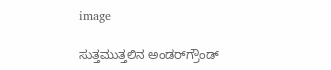image

ಸುತ್ತಮುತ್ತಲಿನ ಅಂಡರ್‌ಗ್ರೌಂಡ್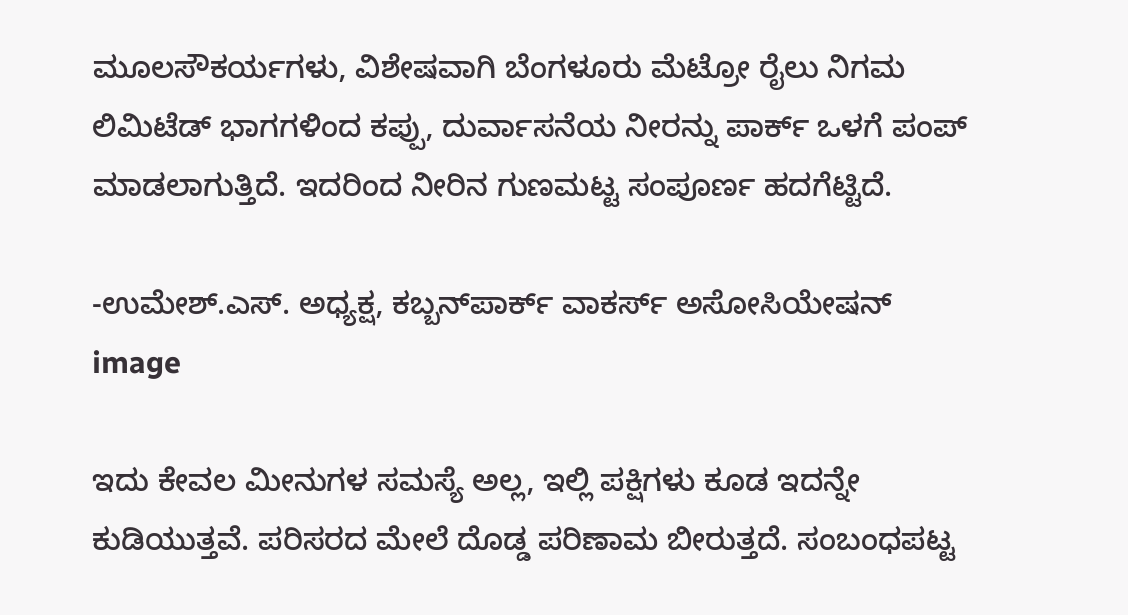ಮೂಲಸೌಕರ್ಯಗಳು, ವಿಶೇಷವಾಗಿ ಬೆಂಗಳೂರು ಮೆಟ್ರೋ ರೈಲು ನಿಗಮ ಲಿಮಿಟೆಡ್ ಭಾಗಗಳಿಂದ ಕಪ್ಪು, ದುರ್ವಾಸನೆಯ ನೀರನ್ನು ಪಾರ್ಕ್ ಒಳಗೆ ಪಂಪ್ ಮಾಡಲಾಗುತ್ತಿದೆ. ಇದರಿಂದ ನೀರಿನ ಗುಣಮಟ್ಟ ಸಂಪೂರ್ಣ ಹದಗೆಟ್ಟಿದೆ.

-ಉಮೇಶ್.ಎಸ್. ಅಧ್ಯಕ್ಷ, ಕಬ್ಬನ್‌ಪಾರ್ಕ್ ವಾಕರ್ಸ್ ಅಸೋಸಿಯೇಷನ್
image

ಇದು ಕೇವಲ ಮೀನುಗಳ ಸಮಸ್ಯೆ ಅಲ್ಲ, ಇಲ್ಲಿ ಪಕ್ಷಿಗಳು ಕೂಡ ಇದನ್ನೇ ಕುಡಿಯುತ್ತವೆ. ಪರಿಸರದ ಮೇಲೆ ದೊಡ್ಡ ಪರಿಣಾಮ ಬೀರುತ್ತದೆ. ಸಂಬಂಧಪಟ್ಟ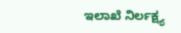ಇಲಾಖೆ ನಿರ್ಲಕ್ಷ್ಯ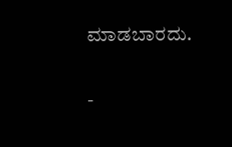ಮಾಡಬಾರದು.

-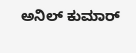ಅನಿಲ್ ಕುಮಾರ್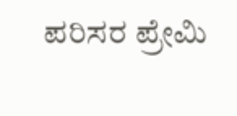ಪರಿಸರ ಪ್ರೇಮಿ